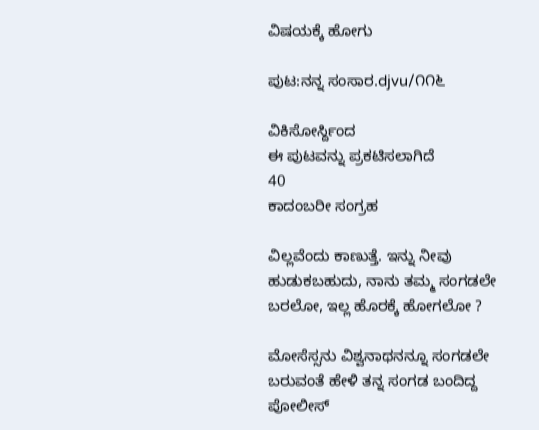ವಿಷಯಕ್ಕೆ ಹೋಗು

ಪುಟ:ನನ್ನ ಸಂಸಾರ.djvu/೧೧೬

ವಿಕಿಸೋರ್ಸ್ದಿಂದ
ಈ ಪುಟವನ್ನು ಪ್ರಕಟಿಸಲಾಗಿದೆ
40
ಕಾದಂಬರೀ ಸಂಗ್ರಹ

ವಿಲ್ಲವೆಂದು ಕಾಣುತ್ತೆ. ಇನ್ನು ನೀವು ಹುಡುಕಬಹುದು, ನಾನು ತಮ್ಮ ಸಂಗಡಲೇ ಬರಲೋ, ಇಲ್ಲ ಹೊರಕ್ಕೆ ಹೋಗಲೋ ?

ಮೋಸೆಸ್ಸನು ವಿಶ್ವನಾಥನನ್ನೂ ಸಂಗಡಲೇ ಬರುವಂತೆ ಹೇಳಿ ತನ್ನ ಸಂಗಡ ಬಂದಿದ್ದ ಪೋಲೀಸ್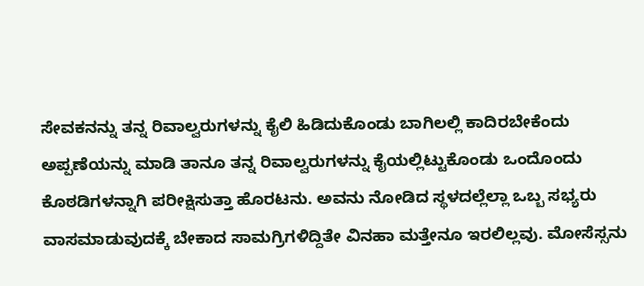ಸೇವಕನನ್ನು ತನ್ನ ರಿವಾಲ್ವರುಗಳನ್ನು ಕೈಲಿ ಹಿಡಿದುಕೊಂಡು ಬಾಗಿಲಲ್ಲಿ ಕಾದಿರಬೇಕೆಂದು ಅಪ್ಪಣೆಯನ್ನು ಮಾಡಿ ತಾನೂ ತನ್ನ ರಿವಾಲ್ವರುಗಳನ್ನು ಕೈಯಲ್ಲಿಟ್ಟುಕೊಂಡು ಒಂದೊಂದು ಕೊಠಡಿಗಳನ್ನಾಗಿ ಪರೀಕ್ಷಿಸುತ್ತಾ ಹೊರಟನು. ಅವನು ನೋಡಿದ ಸ್ಥಳದಲ್ಲೆಲ್ಲಾ ಒಬ್ಬ ಸಭ್ಯರು ವಾಸಮಾಡುವುದಕ್ಕೆ ಬೇಕಾದ ಸಾಮಗ್ರಿಗಳಿದ್ದಿತೇ ವಿನಹಾ ಮತ್ತೇನೂ ಇರಲಿಲ್ಲವು. ಮೋಸೆಸ್ಸನು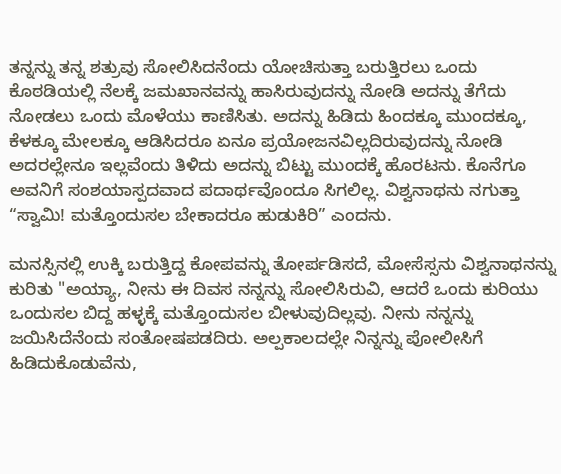ತನ್ನನ್ನು ತನ್ನ ಶತ್ರುವು ಸೋಲಿಸಿದನೆಂದು ಯೋಚಿಸುತ್ತಾ ಬರುತ್ತಿರಲು ಒಂದು ಕೊಠಡಿಯಲ್ಲಿ ನೆಲಕ್ಕೆ ಜಮಖಾನವನ್ನು ಹಾಸಿರುವುದನ್ನು ನೋಡಿ ಅದನ್ನು ತೆಗೆದು ನೋಡಲು ಒಂದು ಮೊಳೆಯು ಕಾಣಿಸಿತು. ಅದನ್ನು ಹಿಡಿದು ಹಿಂದಕ್ಕೂ ಮುಂದಕ್ಕೂ, ಕೆಳಕ್ಕೂ ಮೇಲಕ್ಕೂ ಆಡಿಸಿದರೂ ಏನೂ ಪ್ರಯೋಜನವಿಲ್ಲದಿರುವುದನ್ನು ನೋಡಿ ಅದರಲ್ಲೇನೂ ಇಲ್ಲವೆಂದು ತಿಳಿದು ಅದನ್ನು ಬಿಟ್ಟು ಮುಂದಕ್ಕೆ ಹೊರಟನು. ಕೊನೆಗೂ ಅವನಿಗೆ ಸಂಶಯಾಸ್ಪದವಾದ ಪದಾರ್ಥವೊಂದೂ ಸಿಗಲಿಲ್ಲ. ವಿಶ್ವನಾಥನು ನಗುತ್ತಾ “ಸ್ವಾಮಿ! ಮತ್ತೊಂದುಸಲ ಬೇಕಾದರೂ ಹುಡುಕಿರಿ” ಎಂದನು.

ಮನಸ್ಸಿನಲ್ಲಿ ಉಕ್ಕಿ ಬರುತ್ತಿದ್ದ ಕೋಪವನ್ನು ತೋರ್ಪಡಿಸದೆ, ಮೋಸೆಸ್ಸನು ವಿಶ್ವನಾಥನನ್ನು ಕುರಿತು "ಅಯ್ಯಾ, ನೀನು ಈ ದಿವಸ ನನ್ನನ್ನು ಸೋಲಿಸಿರುವಿ, ಆದರೆ ಒಂದು ಕುರಿಯು ಒಂದುಸಲ ಬಿದ್ದ ಹಳ್ಳಕ್ಕೆ ಮತ್ತೊಂದುಸಲ ಬೀಳುವುದಿಲ್ಲವು. ನೀನು ನನ್ನನ್ನು ಜಯಿಸಿದೆನೆಂದು ಸಂತೋಷಪಡದಿರು. ಅಲ್ಪಕಾಲದಲ್ಲೇ ನಿನ್ನನ್ನು ಪೋಲೀಸಿಗೆ ಹಿಡಿದುಕೊಡುವೆನು,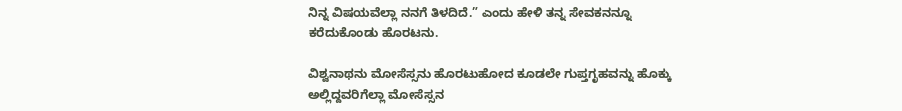ನಿನ್ನ ವಿಷಯವೆಲ್ಲಾ ನನಗೆ ತಿಳದಿದೆ.” ಎಂದು ಹೇಳಿ ತನ್ನ ಸೇವಕನನ್ನೂ ಕರೆದುಕೊಂಡು ಹೊರಟನು.

ವಿಶ್ವನಾಥನು ಮೋಸೆಸ್ಸನು ಹೊರಟುಹೋದ ಕೂಡಲೇ ಗುಪ್ತಗೃಹವನ್ನು ಹೊಕ್ಕು ಅಲ್ಲಿದ್ದವರಿಗೆಲ್ಲಾ ಮೋಸೆಸ್ಸನ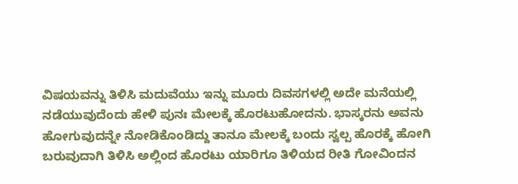ವಿಷಯವನ್ನು ತಿಳಿಸಿ ಮದುವೆಯು ಇನ್ನು ಮೂರು ದಿವಸಗಳಲ್ಲಿ ಅದೇ ಮನೆಯಲ್ಲಿ ನಡೆಯುವುದೆಂದು ಹೇಳಿ ಪುನಃ ಮೇಲಕ್ಕೆ ಹೊರಟುಹೋದನು. ಭಾಸ್ಕರನು ಅವನು ಹೋಗುವುದನ್ನೇ ನೋಡಿಕೊಂಡಿದ್ದು ತಾನೂ ಮೇಲಕ್ಕೆ ಬಂದು ಸ್ವಲ್ಪ ಹೊರಕ್ಕೆ ಹೋಗಿ ಬರುವುದಾಗಿ ತಿಳಿಸಿ ಅಲ್ಲಿಂದ ಹೊರಟು ಯಾರಿಗೂ ತಿಳಿಯದ ರೀತಿ ಗೋವಿಂದನ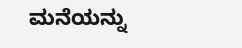ಮನೆಯನ್ನು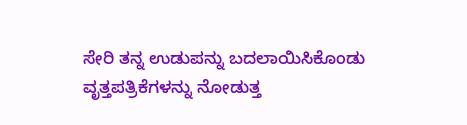ಸೇರಿ ತನ್ನ ಉಡುಪನ್ನು ಬದಲಾಯಿಸಿಕೊಂಡು ವೃತ್ತಪತ್ರಿಕೆಗಳನ್ನು ನೋಡುತ್ತ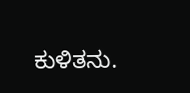ಕುಳಿತನು.